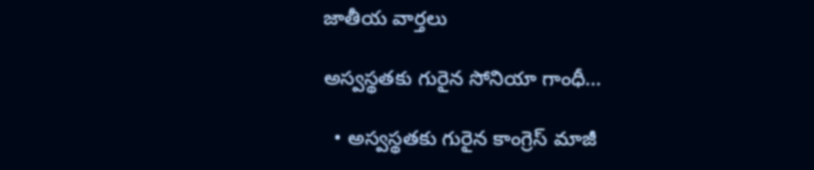జాతీయ వార్తలు

అస్వస్థతకు గురైన సోనియా గాంధీ…

  • అస్వస్థతకు గురైన కాంగ్రెస్ మాజీ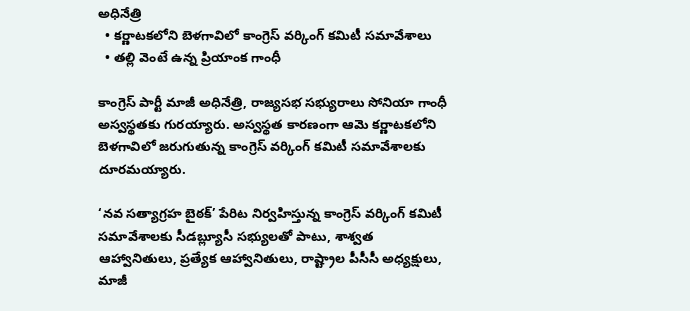అధినేత్రి
  • కర్ణాటకలోని బెళగావిలో కాంగ్రెస్ వర్కింగ్ కమిటీ సమావేశాలు
  • తల్లి వెంటే ఉన్న ప్రియాంక గాంధీ

కాంగ్రెస్ పార్టీ మాజీ అధినేత్రి, రాజ్యసభ సభ్యురాలు సోనియా గాంధీ అస్వస్థతకు గురయ్యారు. అస్వస్థత కారణంగా ఆమె కర్ణాటకలోని బెళగావిలో జరుగుతున్న కాంగ్రెస్ వర్కింగ్ కమిటీ సమావేశాలకు దూరమయ్యారు.

‘నవ సత్యాగ్రహ బైఠక్’ పేరిట నిర్వహిస్తున్న కాంగ్రెస్ వర్కింగ్ కమిటీ సమావేశాలకు సీడబ్ల్యూసీ సభ్యులతో పాటు, శాశ్వత ఆహ్వానితులు, ప్రత్యేక ఆహ్వానితులు, రాష్ట్రాల పీసీసీ అధ్యక్షులు, మాజీ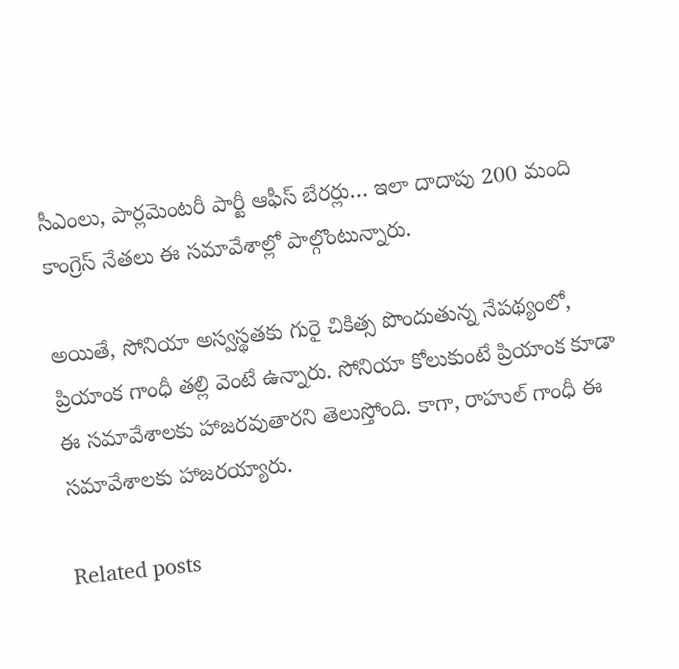సీఎంలు, పార్లమెంటరీ పార్టీ ఆఫీస్ బేరర్లు… ఇలా దాదాపు 200 మంది కాంగ్రెస్ నేతలు ఈ సమావేశాల్లో పాల్గొంటున్నారు.

అయితే, సోనియా అస్వస్థతకు గురై చికిత్స పొందుతున్న నేపథ్యంలో,  ప్రియాంక గాంధీ తల్లి వెంటే ఉన్నారు. సోనియా కోలుకుంటే ప్రియాంక కూడా ఈ సమావేశాలకు హాజరవుతారని తెలుస్తోంది. కాగా, రాహుల్ గాంధీ ఈ సమావేశాలకు హాజరయ్యారు.

Related posts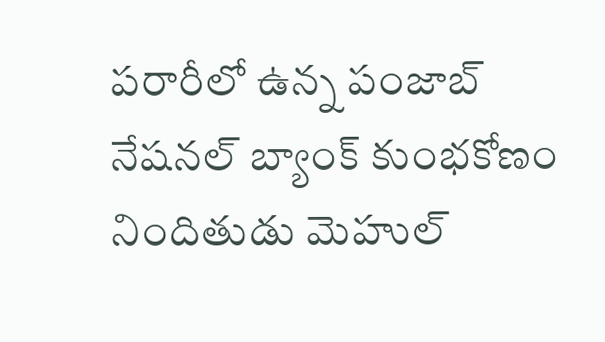పరారీలో ఉన్న పంజాబ్ నేషనల్ బ్యాంక్ కుంభకోణం నిందితుడు మెహుల్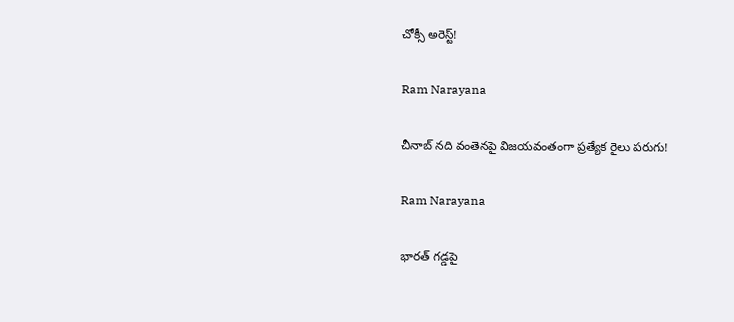చోక్సీ అరెస్ట్!

Ram Narayana

చీనాబ్ నది వంతెనపై విజయవంతంగా ప్రత్యేక రైలు పరుగు!

Ram Narayana

భారత్ గడ్డపై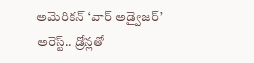అమెరికన్ ‘వార్ అడ్వైజర్’ అరెస్ట్.. డ్రోన్లతో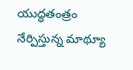యుద్ధతంత్రం నేర్పిస్తున్న మాథ్యూ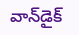వాన్‌డైక్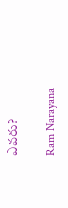ఎవరు?

Ram Narayana